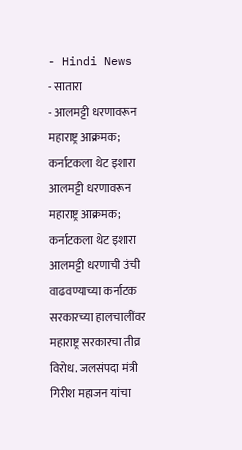- Hindi News
- सातारा
- आलमट्टी धरणावरून महाराष्ट्र आक्रमक; कर्नाटकला थेट इशारा
आलमट्टी धरणावरून महाराष्ट्र आक्रमक; कर्नाटकला थेट इशारा
आलमट्टी धरणाची उंची वाढवण्याच्या कर्नाटक सरकारच्या हालचालींवर महाराष्ट्र सरकारचा तीव्र विरोध. जलसंपदा मंत्री गिरीश महाजन यांचा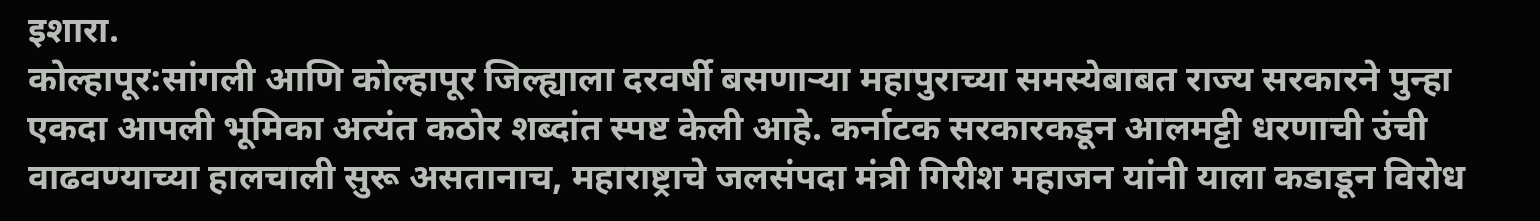इशारा.
कोल्हापूर:सांगली आणि कोल्हापूर जिल्ह्याला दरवर्षी बसणाऱ्या महापुराच्या समस्येबाबत राज्य सरकारने पुन्हा एकदा आपली भूमिका अत्यंत कठोर शब्दांत स्पष्ट केली आहे. कर्नाटक सरकारकडून आलमट्टी धरणाची उंची वाढवण्याच्या हालचाली सुरू असतानाच, महाराष्ट्राचे जलसंपदा मंत्री गिरीश महाजन यांनी याला कडाडून विरोध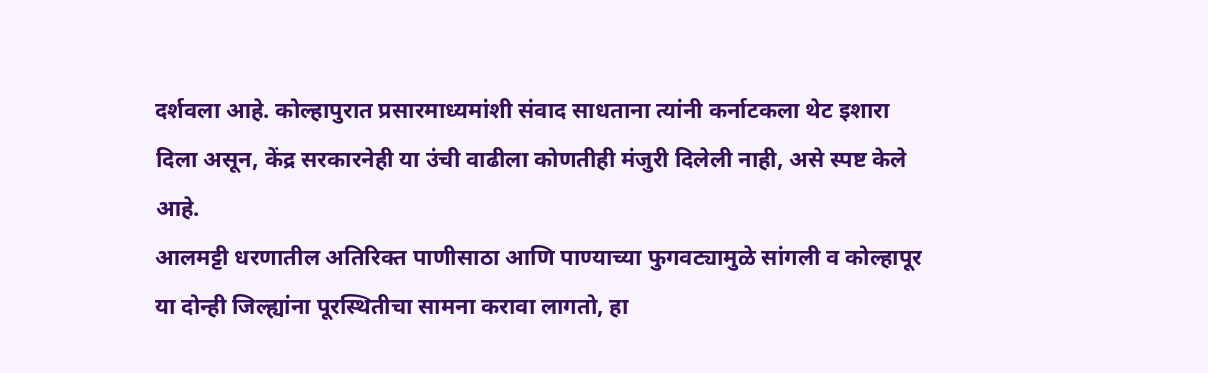दर्शवला आहे. कोल्हापुरात प्रसारमाध्यमांशी संवाद साधताना त्यांनी कर्नाटकला थेट इशारा दिला असून, केंद्र सरकारनेही या उंची वाढीला कोणतीही मंजुरी दिलेली नाही, असे स्पष्ट केले आहे.
आलमट्टी धरणातील अतिरिक्त पाणीसाठा आणि पाण्याच्या फुगवट्यामुळे सांगली व कोल्हापूर या दोन्ही जिल्ह्यांना पूरस्थितीचा सामना करावा लागतो, हा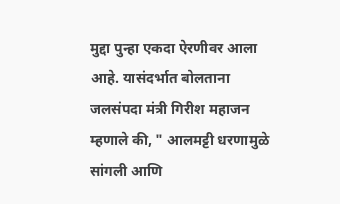मुद्दा पुन्हा एकदा ऐरणीवर आला आहे. यासंदर्भात बोलताना जलसंपदा मंत्री गिरीश महाजन म्हणाले की, " आलमट्टी धरणामुळे सांगली आणि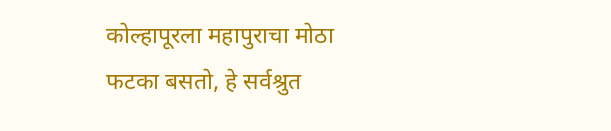कोल्हापूरला महापुराचा मोठा फटका बसतो, हे सर्वश्रुत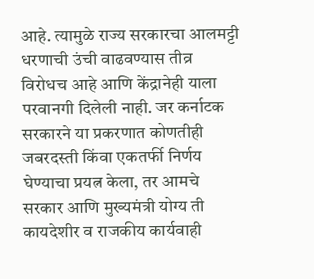आहे. त्यामुळे राज्य सरकारचा आलमट्टी धरणाची उंची वाढवण्यास तीव्र विरोधच आहे आणि केंद्रानेही याला परवानगी दिलेली नाही. जर कर्नाटक सरकारने या प्रकरणात कोणतीही जबरदस्ती किंवा एकतर्फी निर्णय घेण्याचा प्रयत्न केला, तर आमचे सरकार आणि मुख्यमंत्री योग्य ती कायदेशीर व राजकीय कार्यवाही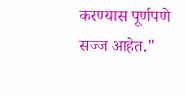करण्यास पूर्णपणे सज्ज आहेत."